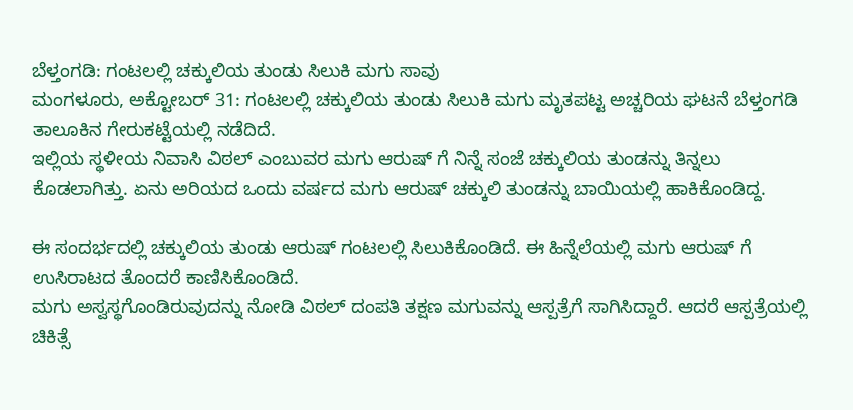ಬೆಳ್ತಂಗಡಿ: ಗಂಟಲಲ್ಲಿ ಚಕ್ಕುಲಿಯ ತುಂಡು ಸಿಲುಕಿ ಮಗು ಸಾವು
ಮಂಗಳೂರು, ಅಕ್ಟೋಬರ್ 31: ಗಂಟಲಲ್ಲಿ ಚಕ್ಕುಲಿಯ ತುಂಡು ಸಿಲುಕಿ ಮಗು ಮೃತಪಟ್ಟ ಅಚ್ಚರಿಯ ಘಟನೆ ಬೆಳ್ತಂಗಡಿ ತಾಲೂಕಿನ ಗೇರುಕಟ್ಟೆಯಲ್ಲಿ ನಡೆದಿದೆ.
ಇಲ್ಲಿಯ ಸ್ಥಳೀಯ ನಿವಾಸಿ ವಿಠಲ್ ಎಂಬುವರ ಮಗು ಆರುಷ್ ಗೆ ನಿನ್ನೆ ಸಂಜೆ ಚಕ್ಕುಲಿಯ ತುಂಡನ್ನು ತಿನ್ನಲು ಕೊಡಲಾಗಿತ್ತು. ಏನು ಅರಿಯದ ಒಂದು ವರ್ಷದ ಮಗು ಆರುಷ್ ಚಕ್ಕುಲಿ ತುಂಡನ್ನು ಬಾಯಿಯಲ್ಲಿ ಹಾಕಿಕೊಂಡಿದ್ದ.

ಈ ಸಂದರ್ಭದಲ್ಲಿ ಚಕ್ಕುಲಿಯ ತುಂಡು ಆರುಷ್ ಗಂಟಲಲ್ಲಿ ಸಿಲುಕಿಕೊಂಡಿದೆ. ಈ ಹಿನ್ನೆಲೆಯಲ್ಲಿ ಮಗು ಆರುಷ್ ಗೆ ಉಸಿರಾಟದ ತೊಂದರೆ ಕಾಣಿಸಿಕೊಂಡಿದೆ.
ಮಗು ಅಸ್ವಸ್ಥಗೊಂಡಿರುವುದನ್ನು ನೋಡಿ ವಿಠಲ್ ದಂಪತಿ ತಕ್ಷಣ ಮಗುವನ್ನು ಆಸ್ಪತ್ರೆಗೆ ಸಾಗಿಸಿದ್ದಾರೆ. ಆದರೆ ಆಸ್ಪತ್ರೆಯಲ್ಲಿ ಚಿಕಿತ್ಸೆ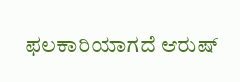ಫಲಕಾರಿಯಾಗದೆ ಆರುಷ್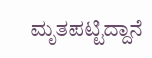ಮೃತಪಟ್ಟಿದ್ದಾನೆ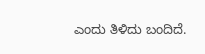ಎಂದು ತಿಳಿದು ಬಂದಿದೆ.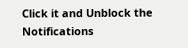Click it and Unblock the Notifications